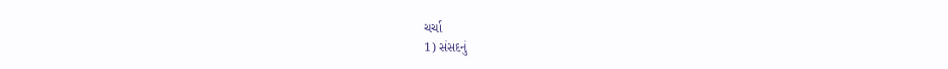ચર્ચા
1) સંસદનું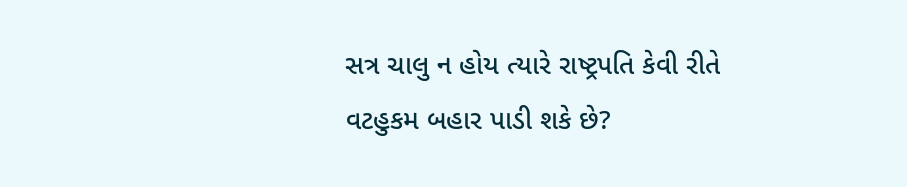સત્ર ચાલુ ન હોય ત્યારે રાષ્ટ્રપતિ કેવી રીતે વટહુકમ બહાર પાડી શકે છે?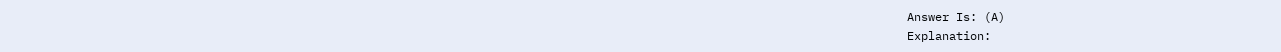Answer Is: (A)
Explanation: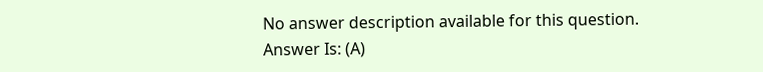No answer description available for this question.
Answer Is: (A)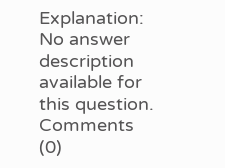Explanation:
No answer description available for this question.
Comments (0)